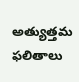అత్యుత్తమ ఫలితాలు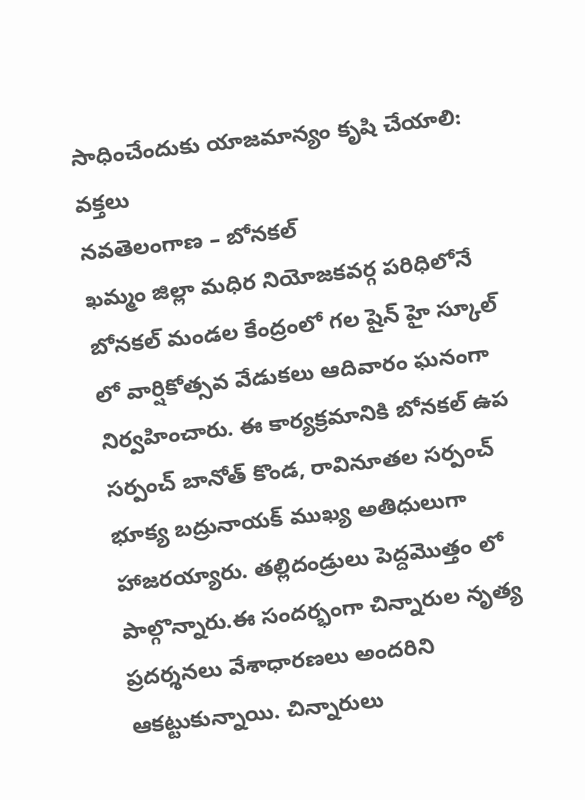సాధించేందుకు యాజమాన్యం కృషి చేయాలి: వక్తలు
నవతెలంగాణ – బోనకల్
ఖమ్మం జిల్లా మధిర నియోజకవర్గ పరిధిలోనే బోనకల్ మండల కేంద్రంలో గల షైన్ హై స్కూల్ లో వార్షికోత్సవ వేడుకలు ఆదివారం ఘనంగా నిర్వహించారు. ఈ కార్యక్రమానికి బోనకల్ ఉప సర్పంచ్ బానోత్ కొండ, రావినూతల సర్పంచ్ భూక్య బద్రునాయక్ ముఖ్య అతిధులుగా హాజరయ్యారు. తల్లిదండ్రులు పెద్దమొత్తం లో పాల్గొన్నారు.ఈ సందర్భంగా చిన్నారుల నృత్య ప్రదర్శనలు వేశాధారణలు అందరిని ఆకట్టుకున్నాయి. చిన్నారులు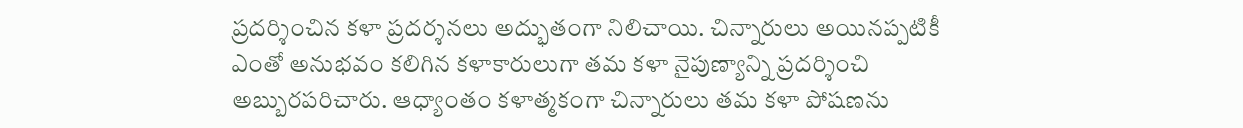ప్రదర్శించిన కళా ప్రదర్శనలు అద్భుతంగా నిలిచాయి. చిన్నారులు అయినప్పటికీ ఎంతో అనుభవం కలిగిన కళాకారులుగా తమ కళా నైపుణ్యాన్ని ప్రదర్శించి అబ్బురపరిచారు. ఆధ్యాంతం కళాత్మకంగా చిన్నారులు తమ కళా పోషణను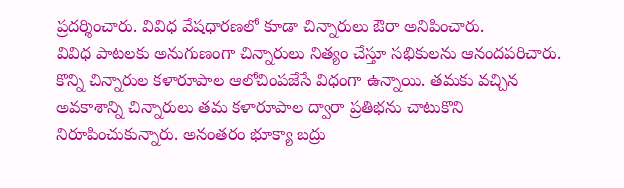ప్రదర్శించారు. వివిధ వేషధారణలో కూడా చిన్నారులు ఔరా అనిపించారు.
వివిధ పాటలకు అనుగుణంగా చిన్నారులు నిత్యం చేస్తూ సభికులను ఆనందపరిచారు. కొన్ని చిన్నారుల కళారూపాల ఆలోచింపజేసే విధంగా ఉన్నాయి. తమకు వచ్చిన అవకాశాన్ని చిన్నారులు తమ కళారూపాల ద్వారా ప్రతిభను చాటుకొని నిరూపించుకున్నారు. అనంతరం భూక్యా బద్రు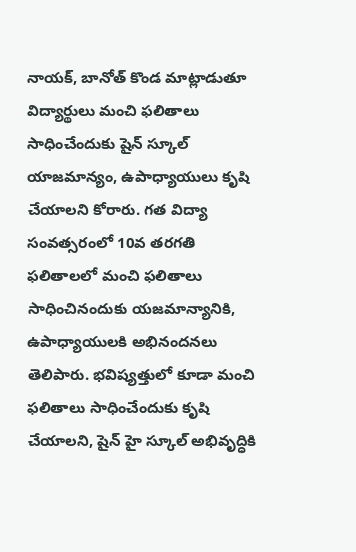నాయక్, బానోత్ కొండ మాట్లాడుతూ విద్యార్థులు మంచి ఫలితాలు సాధించేందుకు షైన్ స్కూల్ యాజమాన్యం, ఉపాధ్యాయులు కృషి చేయాలని కోరారు. గత విద్యా సంవత్సరంలో 10వ తరగతి ఫలితాలలో మంచి ఫలితాలు సాధించినందుకు యజమాన్యానికి, ఉపాధ్యాయులకి అభినందనలు తెలిపారు. భవిష్యత్తులో కూడా మంచి ఫలితాలు సాధించేందుకు కృషి చేయాలని, షైన్ హై స్కూల్ అభివృద్ధికి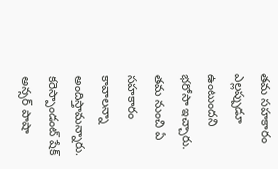తమ సహకారం ఎల్లప్పుడూ ఉంటుందని భరోసా ఇచ్చారు.
తమ నుంచి ఏ సహకారం కావాలన్నా అందిస్తామన్నారు. కరెస్పాండంట్ షేక్ అన్సర్ పాషా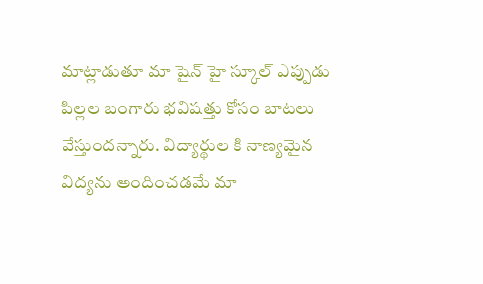మాట్లాడుతూ మా షైన్ హై స్కూల్ ఎప్పుడు పిల్లల బంగారు భవిషత్తు కోసం బాటలు వేస్తుందన్నారు. విద్యార్థుల కి నాణ్యమైన విద్యను అందించడమే మా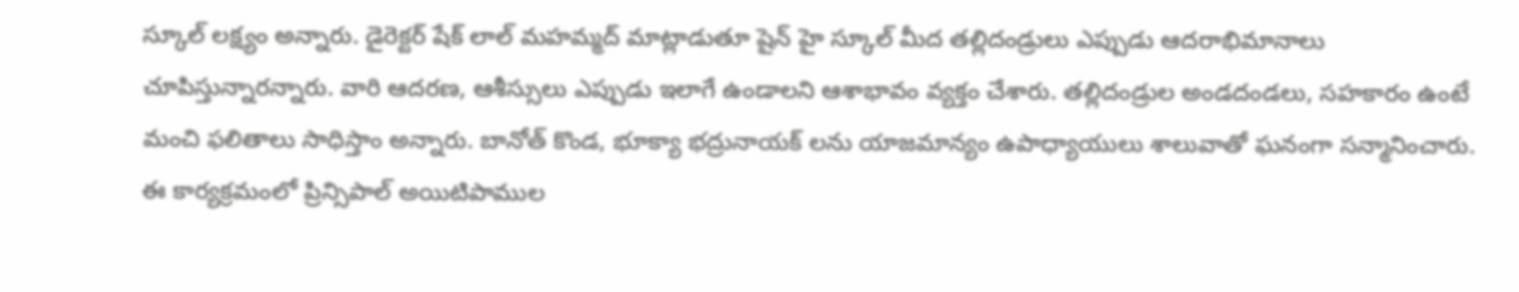స్కూల్ లక్ష్యం అన్నారు. డైరెక్టర్ షేక్ లాల్ మహమ్మద్ మాట్లాడుతూ షైన్ హై స్కూల్ మీద తల్లిదండ్రులు ఎప్పుడు ఆదరాభిమానాలు చూపిస్తున్నారన్నారు. వారి ఆదరణ, ఆశీస్సులు ఎప్పుడు ఇలాగే ఉండాలని ఆశాభావం వ్యక్తం చేశారు. తల్లిదండ్రుల అండదండలు, సహకారం ఉంటే మంచి ఫలితాలు సాధిస్తాం అన్నారు. బానోత్ కొండ, భూక్యా భద్రునాయక్ లను యాజమాన్యం ఉపాధ్యాయులు శాలువాతో ఘనంగా సన్మానించారు. ఈ కార్యక్రమంలో ప్రిన్సిపాల్ అయిటిపాముల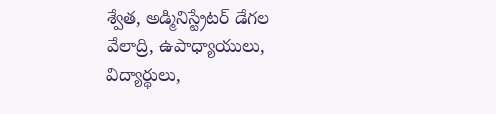శ్వేత, అడ్మినిస్ట్రేటర్ డేగల వేలాద్రి, ఉపాధ్యాయులు, విద్యార్థులు,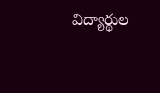విద్యార్థుల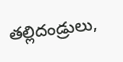తల్లిదండ్రులు,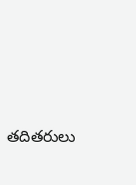తదితరులు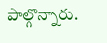పాల్గొన్నారు.